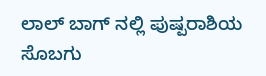ಲಾಲ್ ಬಾಗ್ ನಲ್ಲಿ ಪುಷ್ಪರಾಶಿಯ ಸೊಬಗು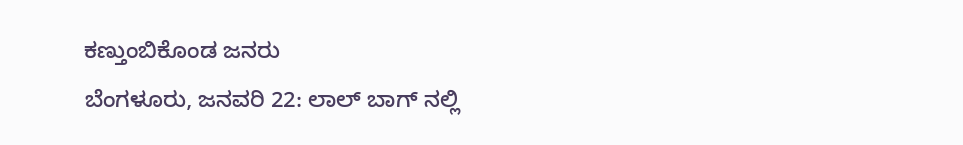ಕಣ್ತುಂಬಿಕೊಂಡ ಜನರು
ಬೆಂಗಳೂರು, ಜನವರಿ 22: ಲಾಲ್ ಬಾಗ್ ನಲ್ಲಿ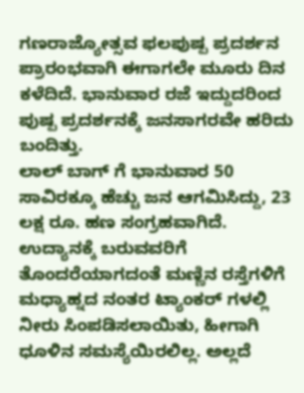ಗಣರಾಜ್ಯೋತ್ಸವ ಫಲಪುಷ್ಪ ಪ್ರದರ್ಶನ ಪ್ರಾರಂಭವಾಗಿ ಈಗಾಗಲೇ ಮೂರು ದಿನ ಕಳೆದಿದೆ. ಭಾನುವಾರ ರಜೆ ಇದ್ದುದರಿಂದ ಪುಷ್ಪ ಪ್ರದರ್ಶನಕ್ಕೆ ಜನಸಾಗರವೇ ಹರಿದು ಬಂದಿತ್ತು.
ಲಾಲ್ ಬಾಗ್ ಗೆ ಭಾನುವಾರ 50 ಸಾವಿರಕ್ಕೂ ಹೆಚ್ಚು ಜನ ಆಗಮಿಸಿದ್ದು, 23 ಲಕ್ಷ ರೂ. ಹಣ ಸಂಗ್ರಹವಾಗಿದೆ. ಉದ್ಯಾನಕ್ಕೆ ಬರುವವರಿಗೆ ತೊಂದರೆಯಾಗದಂತೆ ಮಣ್ಣಿನ ರಸ್ತೆಗಳಿಗೆ ಮಧ್ಯಾಹ್ನದ ನಂತರ ಟ್ಯಾಂಕರ್ ಗಳಲ್ಲಿ ನೀರು ಸಿಂಪಡಿಸಲಾಯಿತು, ಹೀಗಾಗಿ ಧೂಳಿನ ಸಮಸ್ಯೆಯಿರಲಿಲ್ಲ. ಅಲ್ಲದೆ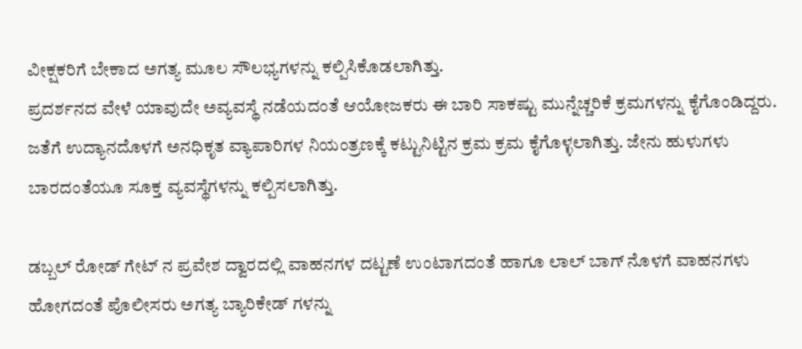ವೀಕ್ಷಕರಿಗೆ ಬೇಕಾದ ಅಗತ್ಯ ಮೂಲ ಸೌಲಭ್ಯಗಳನ್ನು ಕಲ್ಪಿಸಿಕೊಡಲಾಗಿತ್ತು.
ಪ್ರದರ್ಶನದ ವೇಳೆ ಯಾವುದೇ ಅವ್ಯವಸ್ಥೆ ನಡೆಯದಂತೆ ಆಯೋಜಕರು ಈ ಬಾರಿ ಸಾಕಷ್ಟು ಮುನ್ನೆಚ್ಚರಿಕೆ ಕ್ರಮಗಳನ್ನು ಕೈಗೊಂಡಿದ್ದರು. ಜತೆಗೆ ಉದ್ಯಾನದೊಳಗೆ ಅನಧಿಕೃತ ವ್ಯಾಪಾರಿಗಳ ನಿಯಂತ್ರಣಕ್ಕೆ ಕಟ್ಟುನಿಟ್ಟಿನ ಕ್ರಮ ಕ್ರಮ ಕೈಗೊಳ್ಳಲಾಗಿತ್ತು. ಜೇನು ಹುಳುಗಳು ಬಾರದಂತೆಯೂ ಸೂಕ್ತ ವ್ಯವಸ್ಥೆಗಳನ್ನು ಕಲ್ಪಿಸಲಾಗಿತ್ತು.

ಡಬ್ಬಲ್ ರೋಡ್ ಗೇಟ್ ನ ಪ್ರವೇಶ ದ್ವಾರದಲ್ಲಿ ವಾಹನಗಳ ದಟ್ಟಣೆ ಉಂಟಾಗದಂತೆ ಹಾಗೂ ಲಾಲ್ ಬಾಗ್ ನೊಳಗೆ ವಾಹನಗಳು ಹೋಗದಂತೆ ಪೊಲೀಸರು ಅಗತ್ಯ ಬ್ಯಾರಿಕೇಡ್ ಗಳನ್ನು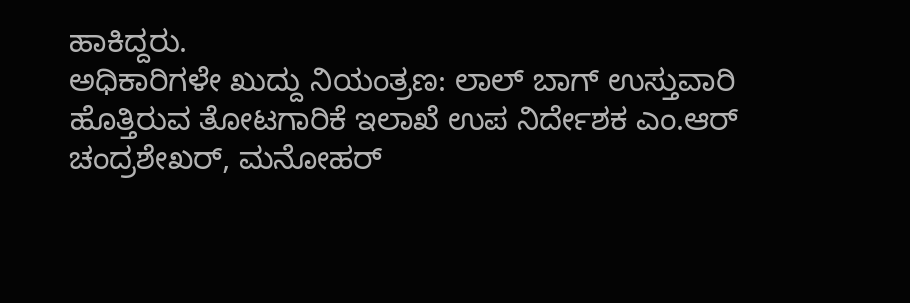ಹಾಕಿದ್ದರು.
ಅಧಿಕಾರಿಗಳೇ ಖುದ್ದು ನಿಯಂತ್ರಣ: ಲಾಲ್ ಬಾಗ್ ಉಸ್ತುವಾರಿ ಹೊತ್ತಿರುವ ತೋಟಗಾರಿಕೆ ಇಲಾಖೆ ಉಪ ನಿರ್ದೇಶಕ ಎಂ.ಆರ್ ಚಂದ್ರಶೇಖರ್, ಮನೋಹರ್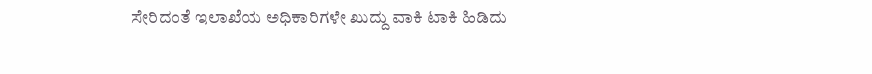ಸೇರಿದಂತೆ ಇಲಾಖೆಯ ಅಧಿಕಾರಿಗಳೇ ಖುದ್ದು ವಾಕಿ ಟಾಕಿ ಹಿಡಿದು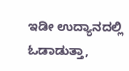ಇಡೀ ಉದ್ಯಾನದಲ್ಲಿ ಓಡಾಡುತ್ತಾ,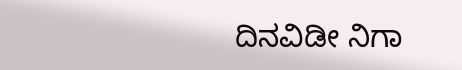ದಿನವಿಡೀ ನಿಗಾ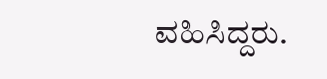ವಹಿಸಿದ್ದರು.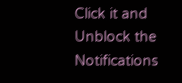Click it and Unblock the Notifications